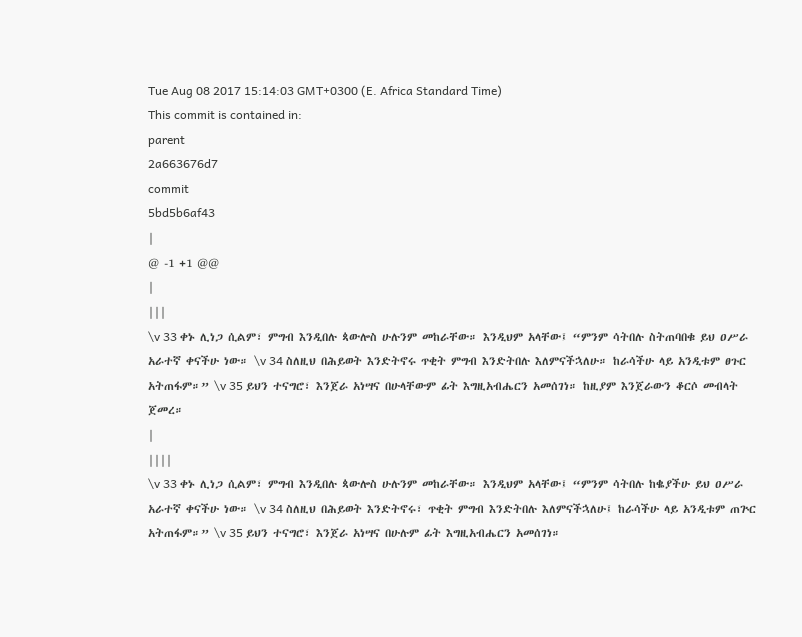Tue Aug 08 2017 15:14:03 GMT+0300 (E. Africa Standard Time)
This commit is contained in:
parent
2a663676d7
commit
5bd5b6af43
|
@ -1 +1 @@
|
|||
\v 33 ቀኑ ሊነጋ ሲልም፣ ምግብ እንዲበሉ ጳውሎስ ሁሉንም መከራቸው። እንዲህም አላቸው፤ “ምንም ሳትበሉ ስትጠባበቁ ይህ ዐሥራ አራተኛ ቀናችሁ ነው። \v 34 ስለዚህ በሕይወት እንድትኖሩ ጥቂት ምግብ እንድትበሉ እለምናችኋለሁ። ከራሳችሁ ላይ አንዲቱም ፀጉር አትጠፋም።” \v 35 ይህን ተናግሮ፣ እንጀራ አነሣና በሁላቸውም ፊት እግዚአብሔርን አመሰገነ። ከዚያም እንጀራውን ቆርሶ መብላት ጀመረ።
|
||||
\v 33 ቀኑ ሊነጋ ሲልም፣ ምግብ እንዲበሉ ጳውሎስ ሁሉንም መከራቸው። እንዲህም አላቸው፤ “ምንም ሳትበሉ ከቈያችሁ ይህ ዐሥራ አራተኛ ቀናችሁ ነው። \v 34 ስለዚህ በሕይወት እንድትኖሩ፣ ጥቂት ምግብ እንድትበሉ እለምናችኋለሁ፤ ከራሳችሁ ላይ አንዲቱም ጠጕር አትጠፋም።” \v 35 ይህን ተናግሮ፣ እንጀራ አነሣና በሁሉም ፊት እግዚአብሔርን አመሰገነ።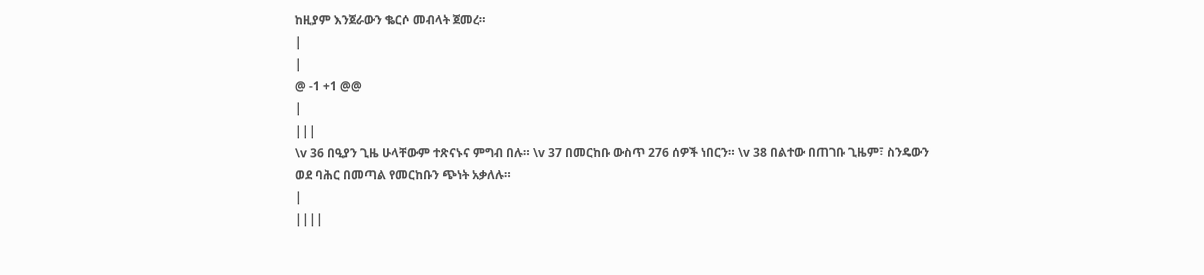ከዚያም እንጀራውን ቈርሶ መብላት ጀመረ።
|
|
@ -1 +1 @@
|
|||
\v 36 በዒያን ጊዜ ሁላቸውም ተጽናኑና ምግብ በሉ። \v 37 በመርከቡ ውስጥ 276 ሰዎች ነበርን። \v 38 በልተው በጠገቡ ጊዜም፣ ስንዴውን ወደ ባሕር በመጣል የመርከቡን ጭነት አቃለሉ።
|
||||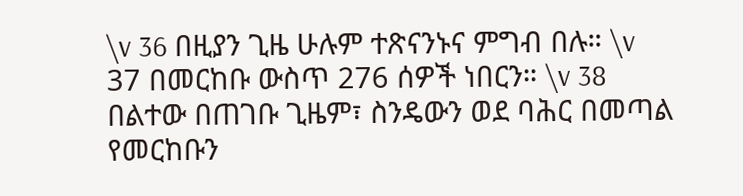\v 36 በዚያን ጊዜ ሁሉም ተጽናንኑና ምግብ በሉ። \v 37 በመርከቡ ውስጥ 276 ሰዎች ነበርን። \v 38 በልተው በጠገቡ ጊዜም፣ ስንዴውን ወደ ባሕር በመጣል የመርከቡን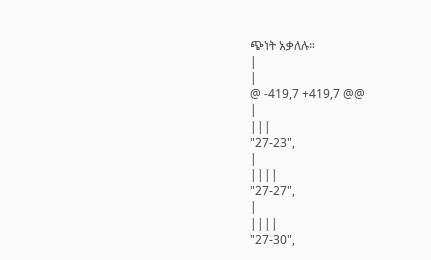ጭነት አቃለሉ።
|
|
@ -419,7 +419,7 @@
|
|||
"27-23",
|
||||
"27-27",
|
||||
"27-30",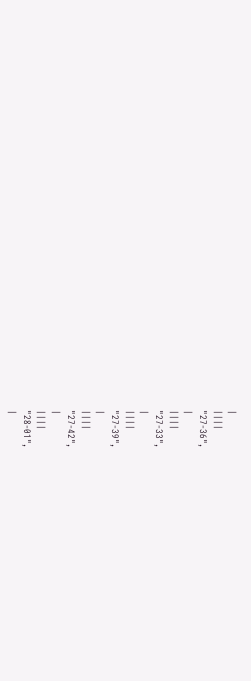|
||||
"27-36",
|
||||
"27-33",
|
||||
"27-39",
|
||||
"27-42",
|
||||
"28-01",
|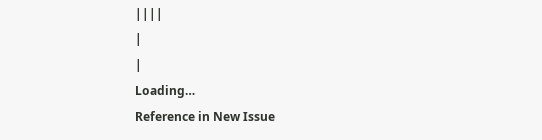||||
|
|
Loading…
Reference in New Issue